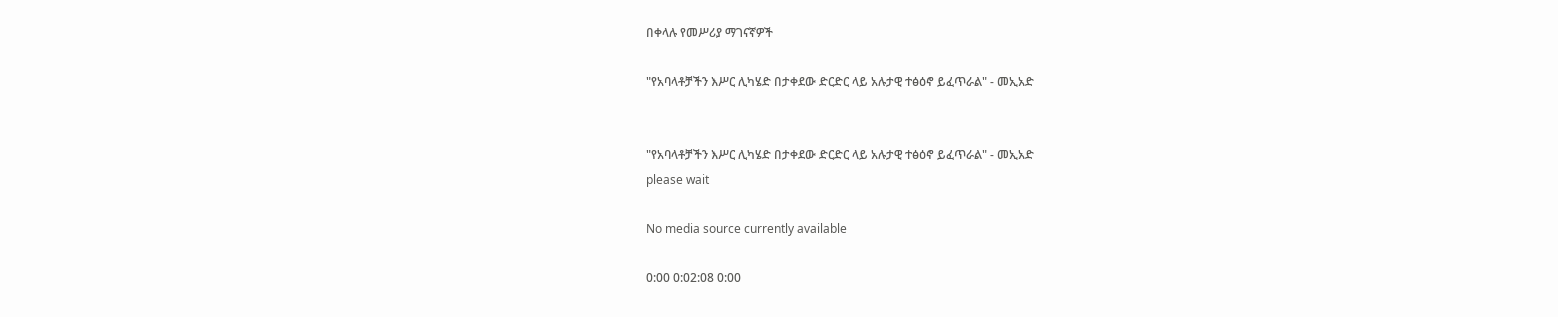በቀላሉ የመሥሪያ ማገናኛዎች

"የአባላቶቻችን እሥር ሊካሄድ በታቀደው ድርድር ላይ አሉታዊ ተፅዕኖ ይፈጥራል" - መኢአድ


"የአባላቶቻችን እሥር ሊካሄድ በታቀደው ድርድር ላይ አሉታዊ ተፅዕኖ ይፈጥራል" - መኢአድ
please wait

No media source currently available

0:00 0:02:08 0:00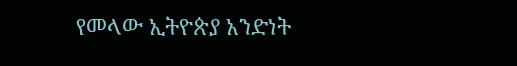የመላው ኢትዮጵያ አንድነት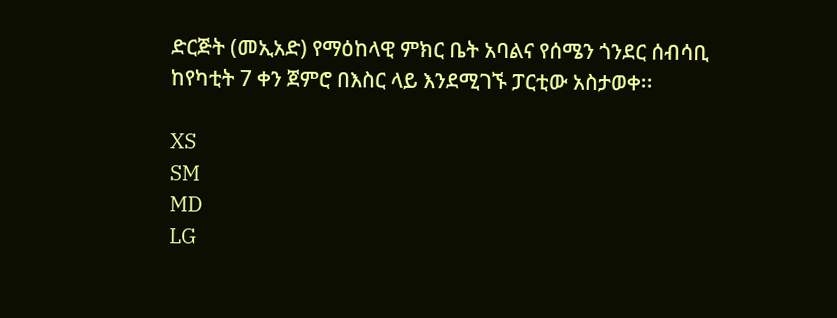ድርጅት (መኢአድ) የማዕከላዊ ምክር ቤት አባልና የሰሜን ጎንደር ሰብሳቢ ከየካቲት 7 ቀን ጀምሮ በእስር ላይ እንደሚገኙ ፓርቲው አስታወቀ፡፡

XS
SM
MD
LG